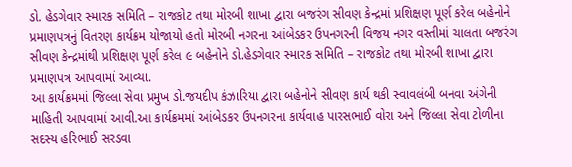ડો. હેડગેવાર સ્મારક સમિતિ – રાજકોટ તથા મોરબી શાખા દ્વારા બજરંગ સીવણ કેન્દ્રમાં પ્રશિક્ષણ પૂર્ણ કરેલ બહેનોને પ્રમાણપત્રનું વિતરણ કાર્યક્રમ યોજાયો હતો મોરબી નગરના આંબેડકર ઉપનગરની વિજય નગર વસ્તીમાં ચાલતા બજરંગ સીવણ કેન્દ્રમાંથી પ્રશિક્ષણ પૂર્ણ કરેલ ૯ બહેનોને ડો.હેડગેવાર સ્મારક સમિતિ – રાજકોટ તથા મોરબી શાખા દ્વારા પ્રમાણપત્ર આપવામાં આવ્યા.
આ કાર્યક્રમમાં જિલ્લા સેવા પ્રમુખ ડો.જયદીપ કંઝારિયા દ્વારા બહેનોને સીવણ કાર્ય થકી સ્વાવલંબી બનવા અંગેની માહિતી આપવામાં આવી.આ કાર્યક્રમમાં આંબેડકર ઉપનગરના કાર્યવાહ પારસભાઈ વોરા અને જિલ્લા સેવા ટોળીના સદસ્ય હરિભાઈ સરડવા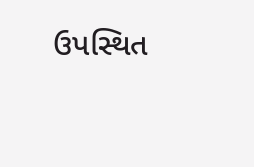ઉપસ્થિત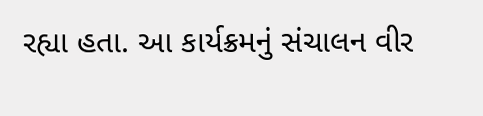રહ્યા હતા. આ કાર્યક્રમનું સંચાલન વીર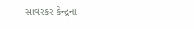સાવરકર કેન્દ્રના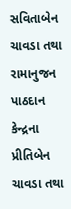સવિતાબેન ચાવડા તથા રામાનુજન પાઠદાન કેન્દ્રના પ્રીતિબેન ચાવડા તથા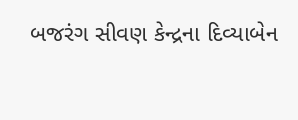બજરંગ સીવણ કેન્દ્રના દિવ્યાબેન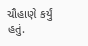ચૌહાણે કર્યું હતું.